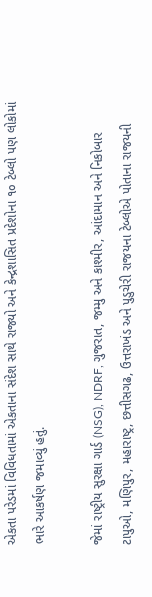એકતા પરેડમાં વિવિધતામાં એકતાના સંદેશ સાથે રાજ્યો અને કેન્દ્રશાસિત પ્રદેશોના ૧૦ ટેબ્લો પણ લોકોમાં ભારે આકર્ષણ જમાવ્યું હતું.

જેમાં રાષ્ટ્રીય સુરક્ષા ગાર્ડ (NSG), NDRF, ગુજરાત, જમ્મુ અને કાશ્મીર, આંદામાન અને નિકોબાર ટાપુઓ, મણિપુર, મહારાષ્ટ્ર, છત્તીસગઢ, ઉત્તરાખંડ અને પુડુચેરી રાજયના ટેબ્લોએ પોતાના રાજયની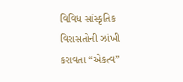વિવિધ સાંસ્કૃતિક વિરાસતોની ઝાંખી કરાવતા “એકત્વ”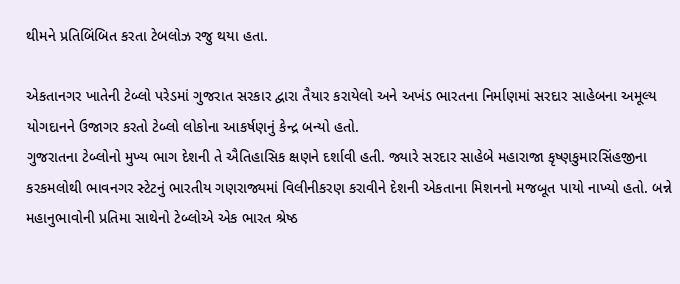થીમને પ્રતિબિંબિત કરતા ટેબલોઝ રજુ થયા હતા.

એકતાનગર ખાતેની ટેબ્લો પરેડમાં ગુજરાત સરકાર દ્વારા તૈયાર કરાયેલો અને અખંડ ભારતના નિર્માણમાં સરદાર સાહેબના અમૂલ્ય યોગદાનને ઉજાગર કરતો ટેબ્લો લોકોના આકર્ષણનું કેન્દ્ર બન્યો હતો.
ગુજરાતના ટેબ્લોનો મુખ્ય ભાગ દેશની તે ઐતિહાસિક ક્ષણને દર્શાવી હતી. જ્યારે સરદાર સાહેબે મહારાજા કૃષ્ણકુમારસિંહજીના કરકમલોથી ભાવનગર સ્ટેટનું ભારતીય ગણરાજ્યમાં વિલીનીકરણ કરાવીને દેશની એકતાના મિશનનો મજબૂત પાયો નાખ્યો હતો. બન્ને મહાનુભાવોની પ્રતિમા સાથેનો ટેબ્લોએ એક ભારત શ્રેષ્ઠ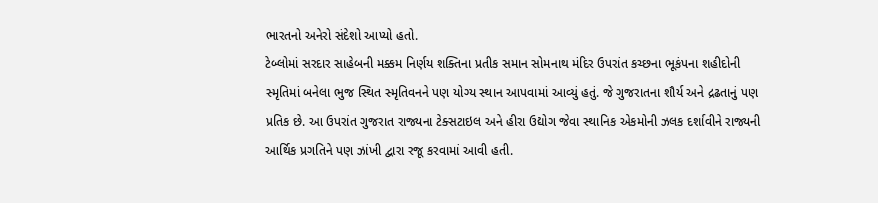ભારતનો અનેરો સંદેશો આપ્યો હતો.
ટેબ્લોમાં સરદાર સાહેબની મક્કમ નિર્ણય શક્તિના પ્રતીક સમાન સોમનાથ મંદિર ઉપરાંત કચ્છના ભૂકંપના શહીદોની સ્મૃતિમાં બનેલા ભુજ સ્થિત સ્મૃતિવનને પણ યોગ્ય સ્થાન આપવામાં આવ્યું હતું. જે ગુજરાતના શૌર્ય અને દ્રઢતાનું પણ પ્રતિક છે. આ ઉપરાંત ગુજરાત રાજ્યના ટેક્સટાઇલ અને હીરા ઉદ્યોગ જેવા સ્થાનિક એકમોની ઝલક દર્શાવીને રાજ્યની આર્થિક પ્રગતિને પણ ઝાંખી દ્વારા રજૂ કરવામાં આવી હતી.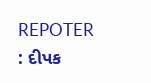REPOTER : દીપક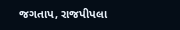જગતાપ, રાજપીપલા